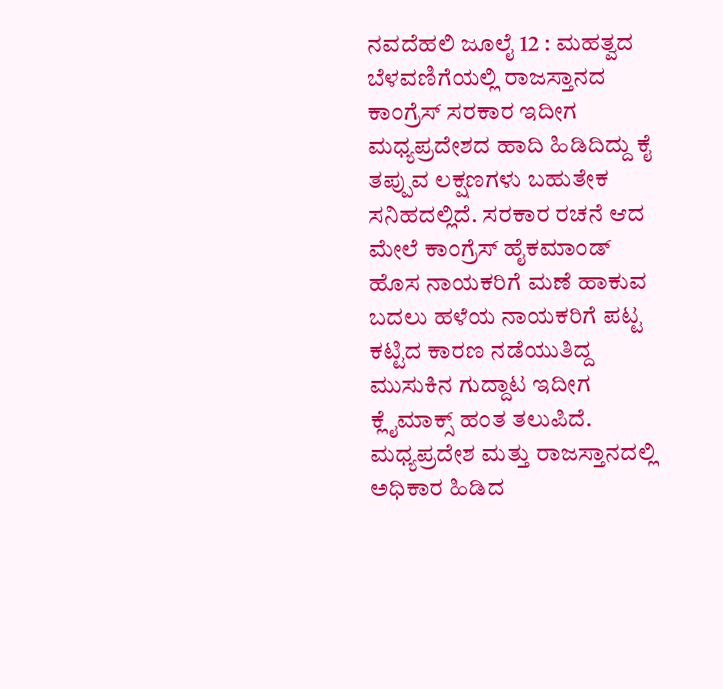ನವದೆಹಲಿ ಜೂಲೈ 12 : ಮಹತ್ವದ ಬೆಳವಣಿಗೆಯಲ್ಲಿ ರಾಜಸ್ತಾನದ ಕಾಂಗ್ರೆಸ್ ಸರಕಾರ ಇದೀಗ ಮಧ್ಯಪ್ರದೇಶದ ಹಾದಿ ಹಿಡಿದಿದ್ದು ಕೈ ತಪ್ಪುವ ಲಕ್ಷಣಗಳು ಬಹುತೇಕ ಸನಿಹದಲ್ಲಿದೆ. ಸರಕಾರ ರಚನೆ ಆದ ಮೇಲೆ ಕಾಂಗ್ರೆಸ್ ಹೈಕಮಾಂಡ್ ಹೊಸ ನಾಯಕರಿಗೆ ಮಣೆ ಹಾಕುವ ಬದಲು ಹಳೆಯ ನಾಯಕರಿಗೆ ಪಟ್ಟ ಕಟ್ಟಿದ ಕಾರಣ ನಡೆಯುತಿದ್ದ ಮುಸುಕಿನ ಗುದ್ದಾಟ ಇದೀಗ ಕ್ಲೈಮಾಕ್ಸ್ ಹಂತ ತಲುಪಿದೆ. ಮಧ್ಯಪ್ರದೇಶ ಮತ್ತು ರಾಜಸ್ತಾನದಲ್ಲಿ ಅಧಿಕಾರ ಹಿಡಿದ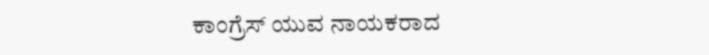ಕಾಂಗ್ರೆಸ್ ಯುವ ನಾಯಕರಾದ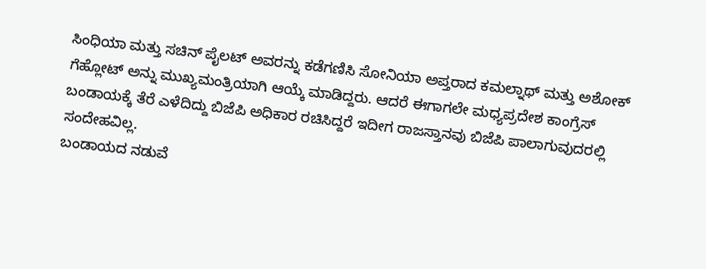ಸಿಂಧಿಯಾ ಮತ್ತು ಸಚಿನ್ ಪೈಲಟ್ ಅವರನ್ನು ಕಡೆಗಣಿಸಿ ಸೋನಿಯಾ ಅಪ್ತರಾದ ಕಮಲ್ನಾಥ್ ಮತ್ತು ಅಶೋಕ್ ಗೆಹ್ಲೋಟ್ ಅನ್ನು ಮುಖ್ಯಮಂತ್ರಿಯಾಗಿ ಆಯ್ಕೆ ಮಾಡಿದ್ದರು. ಆದರೆ ಈಗಾಗಲೇ ಮಧ್ಯಪ್ರದೇಶ ಕಾಂಗ್ರೆಸ್ ಬಂಡಾಯಕ್ಕೆ ತೆರೆ ಎಳೆದಿದ್ದು ಬಿಜೆಪಿ ಅಧಿಕಾರ ರಚಿಸಿದ್ದರೆ ಇದೀಗ ರಾಜಸ್ತಾನವು ಬಿಜೆಪಿ ಪಾಲಾಗುವುದರಲ್ಲಿ ಸಂದೇಹವಿಲ್ಲ.
ಬಂಡಾಯದ ನಡುವೆ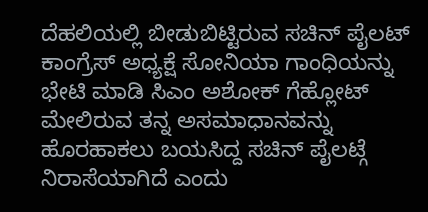ದೆಹಲಿಯಲ್ಲಿ ಬೀಡುಬಿಟ್ಟಿರುವ ಸಚಿನ್ ಪೈಲಟ್ ಕಾಂಗ್ರೆಸ್ ಅಧ್ಯಕ್ಷೆ ಸೋನಿಯಾ ಗಾಂಧಿಯನ್ನು ಭೇಟಿ ಮಾಡಿ ಸಿಎಂ ಅಶೋಕ್ ಗೆಹ್ಲೋಟ್ ಮೇಲಿರುವ ತನ್ನ ಅಸಮಾಧಾನವನ್ನು ಹೊರಹಾಕಲು ಬಯಸಿದ್ದ ಸಚಿನ್ ಪೈಲಟ್ಗೆ ನಿರಾಸೆಯಾಗಿದೆ ಎಂದು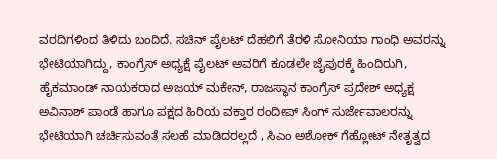ವರದಿಗಳಿಂದ ತಿಳಿದು ಬಂದಿದೆ. ಸಚಿನ್ ಪೈಲಟ್ ದೆಹಲಿಗೆ ತೆರಳಿ ಸೋನಿಯಾ ಗಾಂಧಿ ಅವರನ್ನು ಭೇಟಿಯಾಗಿದ್ದು, ಕಾಂಗ್ರೆಸ್ ಅಧ್ಯಕ್ಷೆ ಪೈಲಟ್ ಅವರಿಗೆ ಕೂಡಲೇ ಜೈಪುರಕ್ಕೆ ಹಿಂದಿರುಗಿ, ಹೈಕಮಾಂಡ್ ನಾಯಕರಾದ ಅಜಯ್ ಮಕೇನ್, ರಾಜಸ್ಥಾನ ಕಾಂಗ್ರೆಸ್ ಪ್ರದೇಶ್ ಅಧ್ಯಕ್ಷ ಅವಿನಾಶ್ ಪಾಂಡೆ ಹಾಗೂ ಪಕ್ಷದ ಹಿರಿಯ ವಕ್ತಾರ ರಂದೀಪ್ ಸಿಂಗ್ ಸುರ್ಜೇವಾಲರನ್ನು ಭೇಟಿಯಾಗಿ ಚರ್ಚಿಸುವಂತೆ ಸಲಹೆ ಮಾಡಿದರಲ್ಲದೆ , ಸಿಎಂ ಅಶೋಕ್ ಗೆಹ್ಲೋಟ್ ನೇತೃತ್ವದ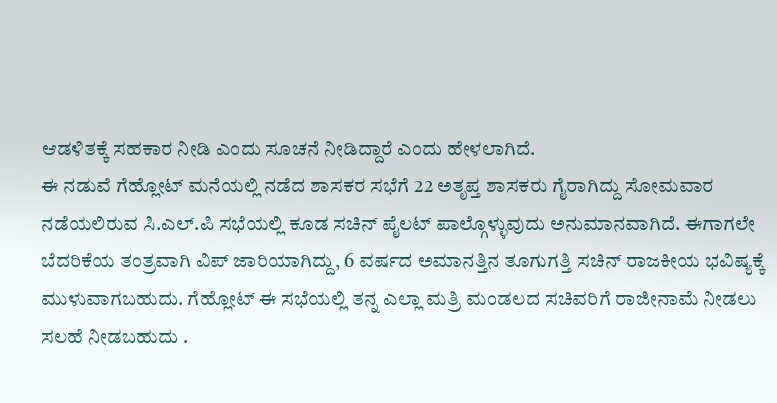ಆಡಳಿತಕ್ಕೆ ಸಹಕಾರ ನೀಡಿ ಎಂದು ಸೂಚನೆ ನೀಡಿದ್ದಾರೆ ಎಂದು ಹೇಳಲಾಗಿದೆ.
ಈ ನಡುವೆ ಗೆಹ್ಲೋಟ್ ಮನೆಯಲ್ಲಿ ನಡೆದ ಶಾಸಕರ ಸಭೆಗೆ 22 ಅತೃಪ್ತ ಶಾಸಕರು ಗೈರಾಗಿದ್ದು ಸೋಮವಾರ ನಡೆಯಲಿರುವ ಸಿ.ಎಲ್.ಪಿ ಸಭೆಯಲ್ಲಿ ಕೂಡ ಸಚಿನ್ ಪೈಲಟ್ ಪಾಲ್ಗೊಳ್ಳುವುದು ಅನುಮಾನವಾಗಿದೆ. ಈಗಾಗಲೇ ಬೆದರಿಕೆಯ ತಂತ್ರವಾಗಿ ವಿಪ್ ಜಾರಿಯಾಗಿದ್ದು, 6 ವರ್ಷದ ಅಮಾನತ್ತಿನ ತೂಗುಗತ್ತಿ ಸಚಿನ್ ರಾಜಕೀಯ ಭವಿಷ್ಯಕ್ಕೆ ಮುಳುವಾಗಬಹುದು. ಗೆಹ್ಲೋಟ್ ಈ ಸಭೆಯಲ್ಲಿ ತನ್ನ ಎಲ್ಲಾ ಮತ್ರಿ ಮಂಡಲದ ಸಚಿವರಿಗೆ ರಾಜೀನಾಮೆ ನೀಡಲು ಸಲಹೆ ನೀಡಬಹುದು .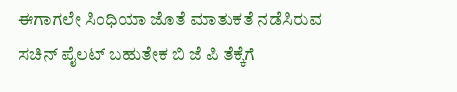ಈಗಾಗಲೇ ಸಿಂಧಿಯಾ ಜೊತೆ ಮಾತುಕತೆ ನಡೆಸಿರುವ ಸಚಿನ್ ಪೈಲಟ್ ಬಹುತೇಕ ಬಿ ಜೆ ಪಿ ತೆಕ್ಕೆಗೆ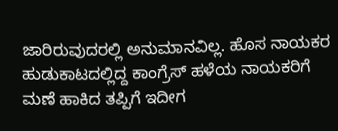ಜಾರಿರುವುದರಲ್ಲಿ ಅನುಮಾನವಿಲ್ಲ. ಹೊಸ ನಾಯಕರ ಹುಡುಕಾಟದಲ್ಲಿದ್ದ ಕಾಂಗ್ರೆಸ್ ಹಳೆಯ ನಾಯಕರಿಗೆ ಮಣೆ ಹಾಕಿದ ತಪ್ಪಿಗೆ ಇದೀಗ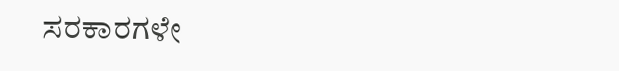ಸರಕಾರಗಳೇ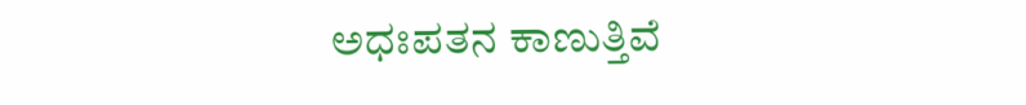ಅಧಃಪತನ ಕಾಣುತ್ತಿವೆ